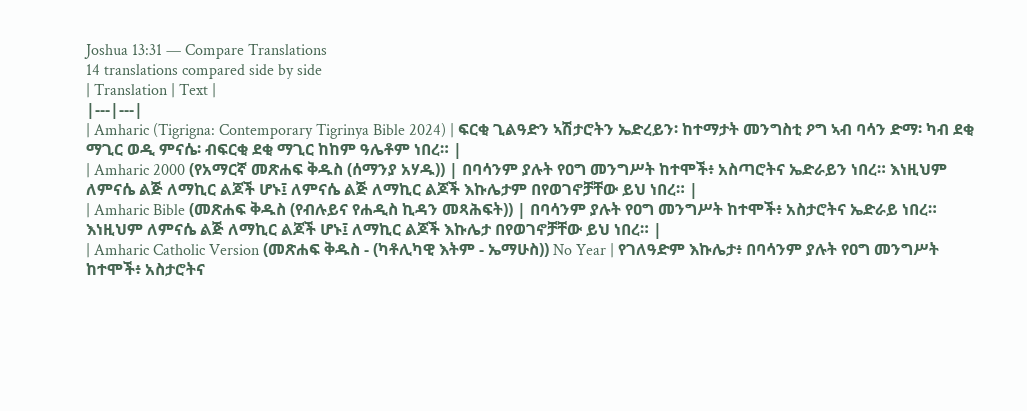Joshua 13:31 — Compare Translations
14 translations compared side by side
| Translation | Text |
|---|---|
| Amharic (Tigrigna: Contemporary Tigrinya Bible 2024) | ፍርቂ ጊልዓድን ኣሽታሮትን ኤድረይን፡ ከተማታት መንግስቲ ዖግ ኣብ ባሳን ድማ፡ ካብ ደቂ ማጊር ወዲ ምናሴ፡ ብፍርቂ ደቂ ማጊር ከከም ዓሌቶም ነበረ። |
| Amharic 2000 (የአማርኛ መጽሐፍ ቅዱስ (ሰማንያ አሃዱ)) | በባሳንም ያሉት የዐግ መንግሥት ከተሞች፥ አስጣሮትና ኤድራይን ነበረ። እነዚህም ለምናሴ ልጅ ለማኪር ልጆች ሆኑ፤ ለምናሴ ልጅ ለማኪር ልጆች እኩሌታም በየወገኖቻቸው ይህ ነበረ። |
| Amharic Bible (መጽሐፍ ቅዱስ (የብሉይና የሐዲስ ኪዳን መጻሕፍት)) | በባሳንም ያሉት የዐግ መንግሥት ከተሞች፥ አስታሮትና ኤድራይ ነበረ። እነዚህም ለምናሴ ልጅ ለማኪር ልጆች ሆኑ፤ ለማኪር ልጆች እኩሌታ በየወገኖቻቸው ይህ ነበረ። |
| Amharic Catholic Version (መጽሐፍ ቅዱስ - (ካቶሊካዊ እትም - ኤማሁስ)) No Year | የገለዓድም እኩሌታ፥ በባሳንም ያሉት የዐግ መንግሥት ከተሞች፥ አስታሮትና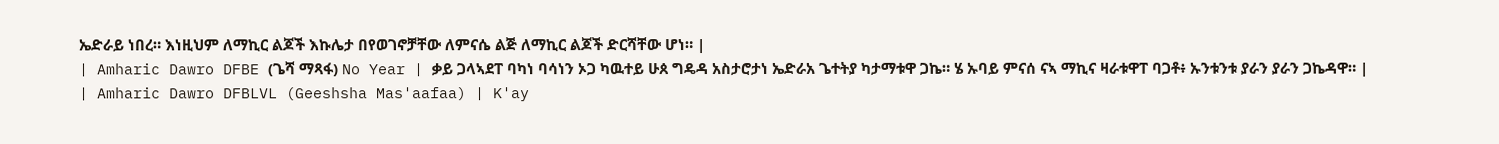ኤድራይ ነበረ። እነዚህም ለማኪር ልጆች እኩሌታ በየወገኖቻቸው ለምናሴ ልጅ ለማኪር ልጆች ድርሻቸው ሆነ። |
| Amharic Dawro DFBE (ጌሻ ማጻፋ) No Year | ቃይ ጋላኣደፐ ባካነ ባሳነን ኦጋ ካዉተይ ሁጰ ግዴዳ አስታሮታነ ኤድራአ ጌተትያ ካታማቱዋ ጋኬ። ሄ ኡባይ ምናሰ ናኣ ማኪና ዛራቱዋፐ ባጋቶ፥ ኡንቱንቱ ያራን ያራን ጋኬዳዋ። |
| Amharic Dawro DFBLVL (Geeshsha Mas'aafaa) | K'ay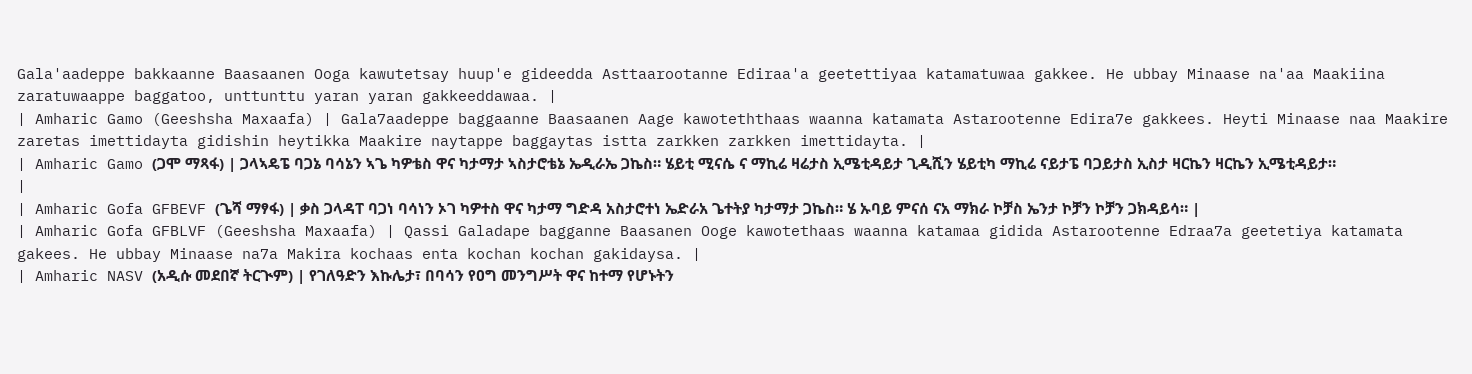Gala'aadeppe bakkaanne Baasaanen Ooga kawutetsay huup'e gideedda Asttaarootanne Ediraa'a geetettiyaa katamatuwaa gakkee. He ubbay Minaase na'aa Maakiina zaratuwaappe baggatoo, unttunttu yaran yaran gakkeeddawaa. |
| Amharic Gamo (Geeshsha Maxaafa) | Gala7aadeppe baggaanne Baasaanen Aage kawoteththaas waanna katamata Astarootenne Edira7e gakkees. Heyti Minaase naa Maakire zaretas imettidayta gidishin heytikka Maakire naytappe baggaytas istta zarkken zarkken imettidayta. |
| Amharic Gamo (ጋሞ ማጻፋ) | ጋላኣዴፔ ባጋኔ ባሳኔን ኣጌ ካዎቴስ ዋና ካታማታ ኣስታሮቴኔ ኤዲራኤ ጋኬስ። ሄይቲ ሚናሴ ና ማኪሬ ዛሬታስ ኢሜቲዳይታ ጊዲሺን ሄይቲካ ማኪሬ ናይታፔ ባጋይታስ ኢስታ ዛርኬን ዛርኬን ኢሜቲዳይታ። |
| Amharic Gofa GFBEVF (ጌሻ ማፃፋ) | ቃስ ጋላዳፐ ባጋነ ባሳነን ኦገ ካዎተስ ዋና ካታማ ግድዳ አስታሮተነ ኤድራአ ጌተትያ ካታማታ ጋኬስ። ሄ ኡባይ ምናሰ ናአ ማክራ ኮቻስ ኤንታ ኮቻን ኮቻን ጋክዳይሳ። |
| Amharic Gofa GFBLVF (Geeshsha Maxaafa) | Qassi Galadape bagganne Baasanen Ooge kawotethaas waanna katamaa gidida Astarootenne Edraa7a geetetiya katamata gakees. He ubbay Minaase na7a Makira kochaas enta kochan kochan gakidaysa. |
| Amharic NASV (አዲሱ መደበኛ ትርጒም) | የገለዓድን እኩሌታ፣ በባሳን የዐግ መንግሥት ዋና ከተማ የሆኑትን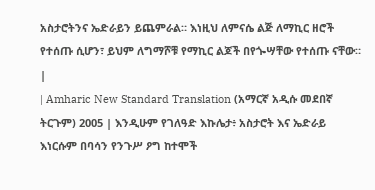አስታሮትንና ኤድራይን ይጨምራል። እነዚህ ለምናሴ ልጅ ለማኪር ዘሮች የተሰጡ ሲሆን፣ ይህም ለግማሾቹ የማኪር ልጆች በየጐሣቸው የተሰጡ ናቸው። |
| Amharic New Standard Translation (አማርኛ አዲሱ መደበኛ ትርጉም) 2005 | እንዲሁም የገለዓድ እኩሌታ፥ አስታሮት እና ኤድራይ እነርሱም በባሳን የንጉሥ ዖግ ከተሞች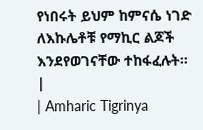የነበሩት ይህም ከምናሴ ነገድ ለእኩሌቶቹ የማኪር ልጆች እንደየወገናቸው ተከፋፈሉት። |
| Amharic Tigrinya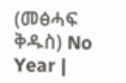(መፅሓፍ ቅዱስ) No Year |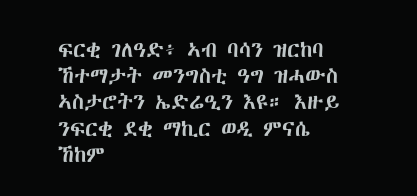ፍርቂ ገለዓድ፥ ኣብ ባሳን ዝርከባ ኸተማታት መንግስቲ ዓግ ዝሓውስ ኣስታሮትን ኤድሬዒን እዩ። እዙይ ንፍርቂ ደቂ ማኪር ወዲ ምናሴ ኸከም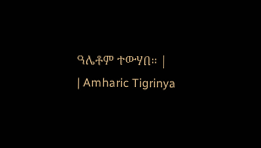ዓሌቶም ተውሃበ። |
| Amharic Tigrinya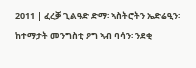2011 | ፈረቓ ጊልዓድ ድማ፡ ኣስትሮትን ኤድሬዒን፡ ከተማታት መንግስቲ ዖግ ኣብ ባሳን፡ ንደቂ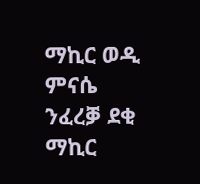ማኪር ወዲ ምናሴ ንፈረቓ ደቂ ማኪር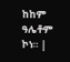ከከም ዓሌቶም ኮነ። |